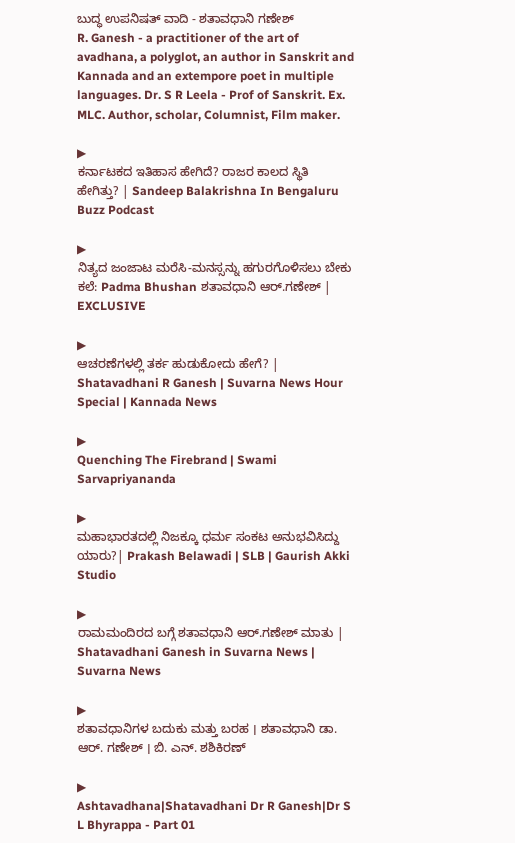ಬುದ್ಧ ಉಪನಿಷತ್ ವಾದಿ - ಶತಾವಧಾನಿ ಗಣೇಶ್
R. Ganesh - a practitioner of the art of avadhana, a polyglot, an author in Sanskrit and Kannada and an extempore poet in multiple languages. Dr. S R Leela - Prof of Sanskrit. Ex. MLC. Author, scholar, Columnist, Film maker.

▶
ಕರ್ನಾಟಕದ ಇತಿಹಾಸ ಹೇಗಿದೆ? ರಾಜರ ಕಾಲದ ಸ್ಥಿತಿ ಹೇಗಿತ್ತು? | Sandeep Balakrishna In Bengaluru Buzz Podcast

▶
ನಿತ್ಯದ ಜಂಜಾಟ ಮರೆಸಿ-ಮನಸ್ಸನ್ನು ಹಗುರಗೊಳಿಸಲು ಬೇಕು ಕಲೆ: Padma Bhushan ಶತಾವಧಾನಿ ಆರ್.ಗಣೇಶ್ | EXCLUSIVE

▶
ಆಚರಣೆಗಳಲ್ಲಿ ತರ್ಕ ಹುಡುಕೋದು ಹೇಗೆ? | Shatavadhani R Ganesh | Suvarna News Hour Special | Kannada News

▶
Quenching The Firebrand | Swami Sarvapriyananda

▶
ಮಹಾಭಾರತದಲ್ಲಿ ನಿಜಕ್ಕೂ ಧರ್ಮ ಸಂಕಟ ಅನುಭವಿಸಿದ್ದು ಯಾರು?| Prakash Belawadi | SLB | Gaurish Akki Studio

▶
ರಾಮಮಂದಿರದ ಬಗ್ಗೆ ಶತಾವಧಾನಿ ಆರ್.ಗಣೇಶ್ ಮಾತು | Shatavadhani Ganesh in Suvarna News | Suvarna News

▶
ಶತಾವಧಾನಿಗಳ ಬದುಕು ಮತ್ತು ಬರಹ । ಶತಾವಧಾನಿ ಡಾ. ಆರ್. ಗಣೇಶ್ । ಬಿ. ಎನ್. ಶಶಿಕಿರಣ್

▶
Ashtavadhana|Shatavadhani Dr R Ganesh|Dr S L Bhyrappa - Part 01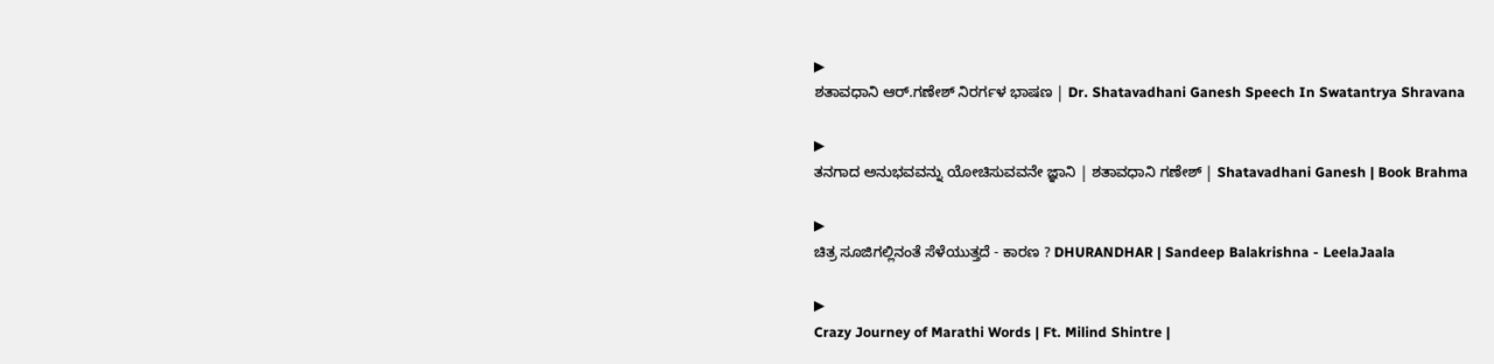▶
ಶತಾವಧಾನಿ ಆರ್.ಗಣೇಶ್ ನಿರರ್ಗಳ ಭಾಷಣ | Dr. Shatavadhani Ganesh Speech In Swatantrya Shravana

▶
ತನಗಾದ ಅನುಭವವನ್ನು ಯೋಚಿಸುವವನೇ ಜ್ಞಾನಿ | ಶತಾವಧಾನಿ ಗಣೇಶ್ | Shatavadhani Ganesh | Book Brahma

▶
ಚಿತ್ರ ಸೂಜಿಗಲ್ಲಿನಂತೆ ಸೆಳೆಯುತ್ತದೆ - ಕಾರಣ ? DHURANDHAR | Sandeep Balakrishna - LeelaJaala

▶
Crazy Journey of Marathi Words | Ft. Milind Shintre |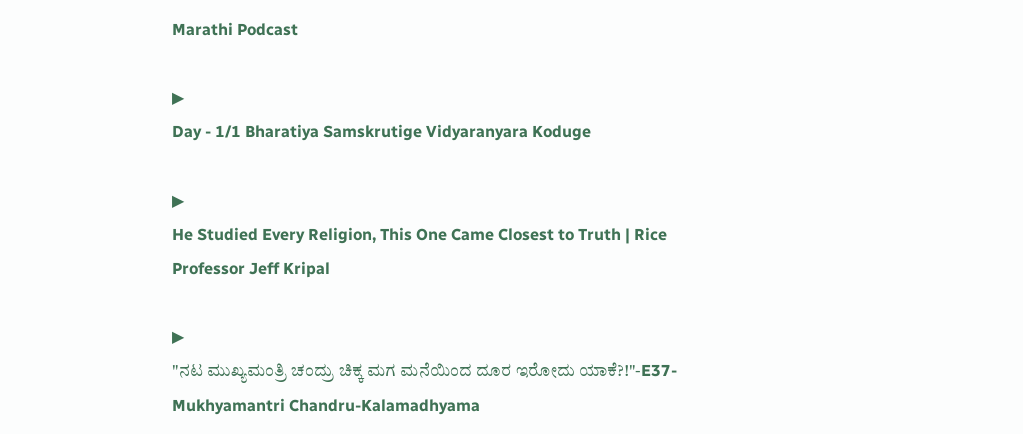Marathi Podcast

▶
Day - 1/1 Bharatiya Samskrutige Vidyaranyara Koduge

▶
He Studied Every Religion, This One Came Closest to Truth | Rice Professor Jeff Kripal

▶
"ನಟ ಮುಖ್ಯಮಂತ್ರಿ ಚಂದ್ರು ಚಿಕ್ಕ ಮಗ ಮನೆಯಿಂದ ದೂರ ಇರೋದು ಯಾಕೆ?!"-E37-Mukhyamantri Chandru-Kalamadhyama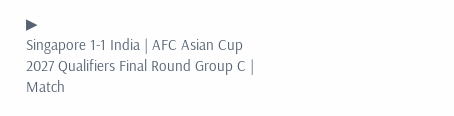▶
Singapore 1-1 India | AFC Asian Cup 2027 Qualifiers Final Round Group C | Match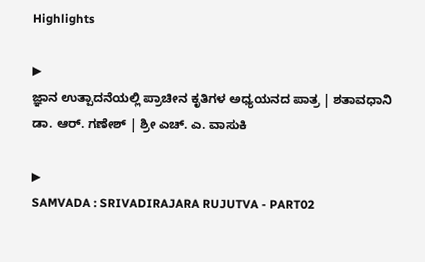Highlights

▶
ಜ್ಞಾನ ಉತ್ಪಾದನೆಯಲ್ಲಿ ಪ್ರಾಚೀನ ಕೃತಿಗಳ ಅಧ್ಯಯನದ ಪಾತ್ರ | ಶತಾವಧಾನಿ ಡಾ. ಆರ್. ಗಣೇಶ್ | ಶ್ರೀ ಎಚ್. ಎ. ವಾಸುಕಿ

▶
SAMVADA : SRIVADIRAJARA RUJUTVA - PART02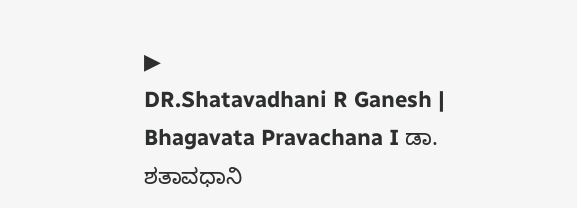▶
DR.Shatavadhani R Ganesh | Bhagavata Pravachana I ಡಾ. ಶತಾವಧಾನಿ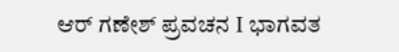ಆರ್ ಗಣೇಶ್ ಪ್ರವಚನ I ಭಾಗವತ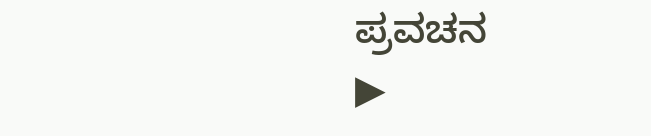ಪ್ರವಚನ
▶